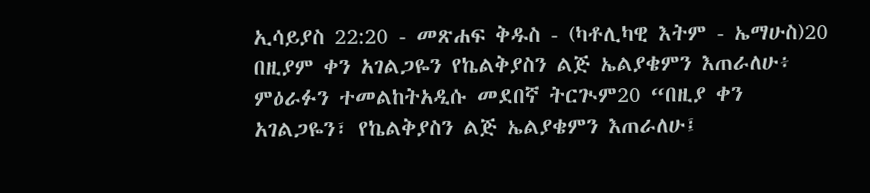ኢሳይያስ 22:20 - መጽሐፍ ቅዱስ - (ካቶሊካዊ እትም - ኤማሁስ)20 በዚያም ቀን አገልጋዬን የኬልቅያስን ልጅ ኤልያቄምን እጠራለሁ፥ ምዕራፉን ተመልከትአዲሱ መደበኛ ትርጒም20 “በዚያ ቀን አገልጋዬን፣ የኬልቅያስን ልጅ ኤልያቄምን እጠራለሁ፤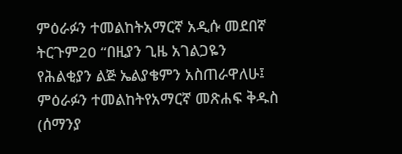ምዕራፉን ተመልከትአማርኛ አዲሱ መደበኛ ትርጉም20 “በዚያን ጊዜ አገልጋዬን የሕልቂያን ልጅ ኤልያቄምን አስጠራዋለሁ፤ ምዕራፉን ተመልከትየአማርኛ መጽሐፍ ቅዱስ (ሰማንያ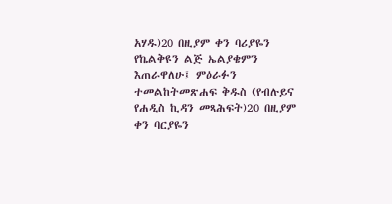አሃዱ)20 በዚያም ቀን ባሪያዬን የኬልቅዩን ልጅ ኤልያቄምን እጠራዋለሁ፤ ምዕራፉን ተመልከትመጽሐፍ ቅዱስ (የብሉይና የሐዲስ ኪዳን መጻሕፍት)20 በዚያም ቀን ባርያዬን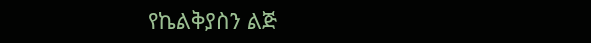የኬልቅያስን ልጅ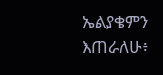ኤልያቄምን እጠራለሁ፥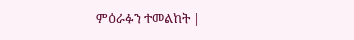ምዕራፉን ተመልከት |